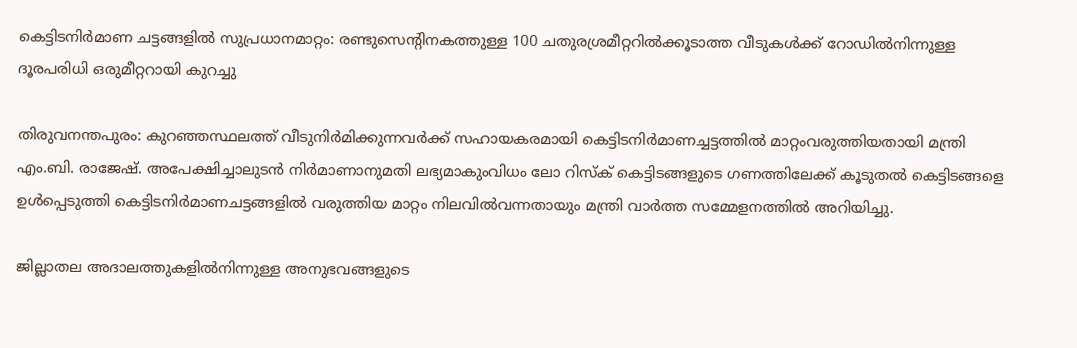കെട്ടിടനിർമാണ ചട്ടങ്ങളിൽ സുപ്രധാനമാറ്റം: രണ്ടുസെന്റിനകത്തുള്ള 100 ചതുരശ്രമീറ്ററിൽക്കൂടാത്ത വീടുകൾക്ക് റോഡിൽനിന്നുള്ള ദൂരപരിധി ഒരുമീറ്ററായി കുറച്ചു

തിരുവനന്തപുരം: കുറഞ്ഞസ്ഥലത്ത് വീടുനിർമിക്കുന്നവർക്ക് സഹായകരമായി കെട്ടിടനിർമാണച്ചട്ടത്തിൽ മാറ്റംവരുത്തിയതായി മന്ത്രി എം.ബി. രാജേഷ്. അപേക്ഷിച്ചാലുടൻ നിർമാണാനുമതി ലഭ്യമാകുംവിധം ലോ റിസ്ക് കെട്ടിടങ്ങളുടെ ഗണത്തിലേക്ക്‌ കൂടുതൽ കെട്ടിടങ്ങളെ ഉൾപ്പെടുത്തി കെട്ടിടനിർമാണചട്ടങ്ങളിൽ വരുത്തിയ മാറ്റം നിലവിൽവന്നതായും മന്ത്രി വാര്‍ത്ത സമ്മേളനത്തില്‍ അറിയിച്ചു.

ജില്ലാതല അദാലത്തുകളിൽനിന്നുള്ള അനുഭവങ്ങളുടെ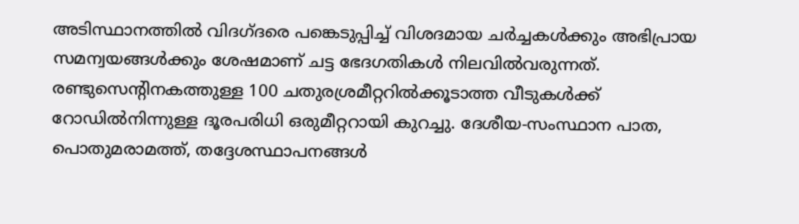അടിസ്ഥാനത്തിൽ വിദഗ്ദരെ പങ്കെടുപ്പിച്ച്‌ വിശദമായ ചർച്ചകൾക്കും അഭിപ്രായ സമന്വയങ്ങൾക്കും ശേഷമാണ്‌ ചട്ട ഭേദഗതികൾ നിലവിൽവരുന്നത്. രണ്ടുസെന്റിനകത്തുള്ള 100 ചതുരശ്രമീറ്ററിൽക്കൂടാത്ത വീടുകൾക്ക് റോഡിൽനിന്നുള്ള ദൂരപരിധി ഒരുമീറ്ററായി കുറച്ചു. ദേശീയ-സംസ്ഥാന പാത, പൊതുമരാമത്ത്, തദ്ദേശസ്ഥാപനങ്ങൾ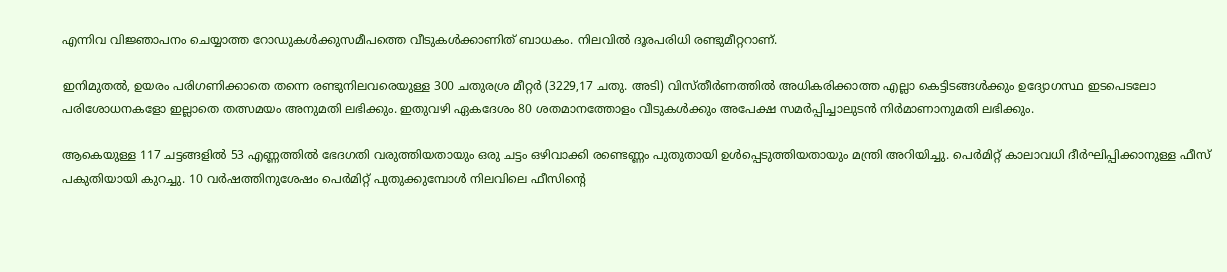എന്നിവ വിജ്ഞാപനം ചെയ്യാത്ത റോഡുകൾക്കുസമീപത്തെ വീടുകൾക്കാണിത് ബാധകം. നിലവിൽ ദൂരപരിധി രണ്ടുമീറ്ററാണ്.

ഇനിമുതൽ, ഉയരം പരിഗണിക്കാതെ തന്നെ രണ്ടുനിലവരെയുള്ള 300 ചതുരശ്ര മീറ്റർ (3229,17 ചതു. അടി) വിസ്തീർണത്തിൽ അധികരിക്കാത്ത എല്ലാ കെട്ടിടങ്ങൾക്കും ഉദ്യോഗസ്ഥ ഇടപെടലോ പരിശോധനകളോ ഇല്ലാതെ തത്സമയം അനുമതി ലഭിക്കും. ഇതുവഴി ഏകദേശം 80 ശതമാനത്തോളം വീടുകൾക്കും അപേക്ഷ സമർപ്പിച്ചാലുടൻ നിർമാണാനുമതി ലഭിക്കും.

ആകെയുള്ള 117 ചട്ടങ്ങളിൽ 53 എണ്ണത്തിൽ ഭേദഗതി വരുത്തിയതായും ഒരു ചട്ടം ഒഴിവാക്കി രണ്ടെണ്ണം പുതുതായി ഉൾപ്പെടുത്തിയതായും മന്ത്രി അറിയിച്ചു. പെർമിറ്റ് കാലാവധി ദീർഘിപ്പിക്കാനുള്ള ഫീസ് പകുതിയായി കുറച്ചു. 10 വർഷത്തിനുശേഷം പെർമിറ്റ് പുതുക്കുമ്പോൾ നിലവിലെ ഫീസിന്റെ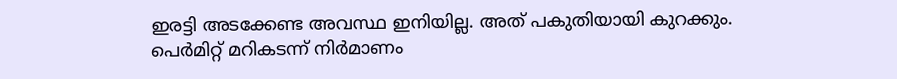ഇരട്ടി അടക്കേണ്ട അവസ്ഥ ഇനിയില്ല. അത് പകുതിയായി കുറക്കും. പെർമിറ്റ് മറികടന്ന് നിർമാണം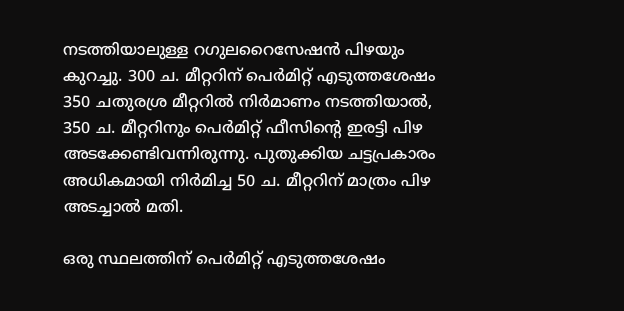നടത്തിയാലുള്ള റഗുലറൈസേഷൻ പിഴയും കുറച്ചു. 300 ച. മീറ്ററിന് പെർമിറ്റ് എടുത്തശേഷം 350 ചതുരശ്ര മീറ്ററിൽ നിർമാണം നടത്തിയാൽ, 350 ച. മീറ്ററിനും പെർമിറ്റ് ഫീസിന്റെ ഇരട്ടി പിഴ അടക്കേണ്ടിവന്നിരുന്നു. പുതുക്കിയ ചട്ടപ്രകാരം അധികമായി നിർമിച്ച 50 ച. മീറ്ററിന് മാത്രം പിഴ അടച്ചാൽ മതി.

ഒരു സ്ഥലത്തിന് പെർമിറ്റ് എടുത്തശേഷം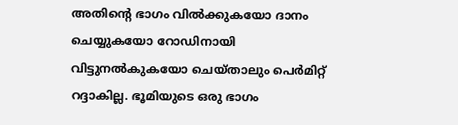അതിന്റെ ഭാഗം വിൽക്കുകയോ ദാനം ചെയ്യുകയോ റോഡിനായി വിട്ടുനൽകുകയോ ചെയ്താലും പെർമിറ്റ് റദ്ദാകില്ല. ഭൂമിയുടെ ഒരു ഭാഗം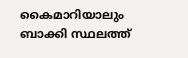കൈമാറിയാലും ബാക്കി സ്ഥലത്ത്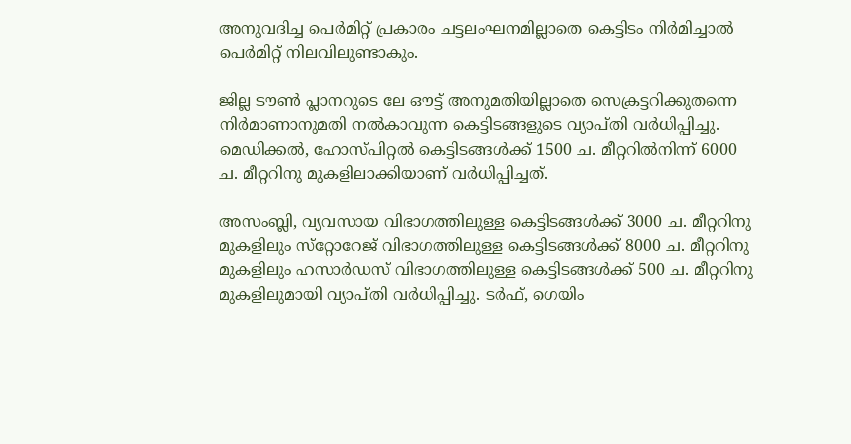അനുവദിച്ച പെർമിറ്റ് പ്രകാരം ചട്ടലംഘനമില്ലാതെ കെട്ടിടം നിർമിച്ചാൽ പെർമിറ്റ് നിലവിലുണ്ടാകും.

ജില്ല ടൗൺ പ്ലാനറുടെ ലേ ഔട്ട്‌ അനുമതിയില്ലാതെ സെക്രട്ടറിക്കുതന്നെ നിർമാണാനുമതി നൽകാവുന്ന കെട്ടിടങ്ങളുടെ വ്യാപ്‌തി വർധിപ്പിച്ചു. മെഡിക്കൽ, ഹോസ്‌പിറ്റൽ കെട്ടിടങ്ങൾക്ക്‌ 1500 ച. മീറ്ററിൽനിന്ന്‌ 6000 ച. മീറ്ററിനു മുകളിലാക്കിയാണ് വർധിപ്പിച്ചത്.

അസംബ്ലി, വ്യവസായ വിഭാഗത്തിലുള്ള കെട്ടിടങ്ങൾക്ക്‌ 3000 ച. മീറ്ററിനു മുകളിലും സ്‌റ്റോറേജ് വിഭാഗത്തിലുള്ള കെട്ടിടങ്ങൾക്ക്‌ 8000 ച. മീറ്ററിനു മുകളിലും ഹസാർഡസ്‌ വിഭാഗത്തിലുള്ള കെട്ടിടങ്ങൾക്ക്‌ 500 ച. മീറ്ററിനു മുകളിലുമായി വ്യാപ്‌തി വർധിപ്പിച്ചു. ടർഫ്, ഗെയിം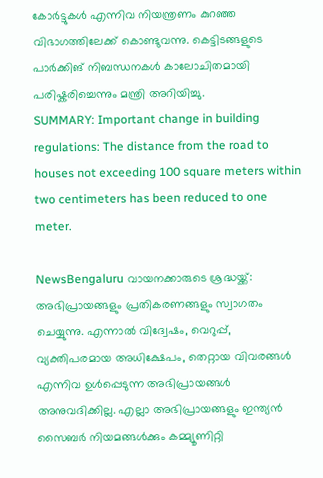കോർട്ടുകൾ എന്നിവ നിയന്ത്രണം കുറഞ്ഞ വിഭാഗത്തിലേക്ക് കൊണ്ടുവന്നു. കെട്ടിടങ്ങളുടെ പാർക്കിങ് നിബന്ധനകൾ കാലോചിതമായി പരിഷ്കരിച്ചെന്നും മന്ത്രി അറിയിച്ചു.
SUMMARY: Important change in building regulations: The distance from the road to houses not exceeding 100 square meters within two centimeters has been reduced to one meter.

NewsBengaluru വായനക്കാരുടെ ശ്രദ്ധയ്ക്ക്: അഭിപ്രായങ്ങളും പ്രതികരണങ്ങളും സ്വാഗതം ചെയ്യുന്നു. എന്നാൽ വിദ്വേഷം, വെറുപ്പ്, വ്യക്തിപരമായ അധിക്ഷേപം, തെറ്റായ വിവരങ്ങൾ എന്നിവ ഉൾപ്പെടുന്ന അഭിപ്രായങ്ങൾ അനുവദിക്കില്ല. എല്ലാ അഭിപ്രായങ്ങളും ഇന്ത്യൻ സൈബർ നിയമങ്ങൾക്കും കമ്മ്യൂണിറ്റി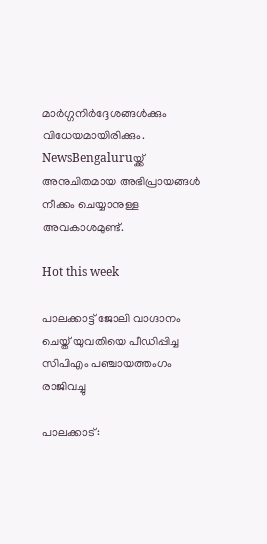മാർഗ്ഗനിർദ്ദേശങ്ങൾക്കും വിധേയമായിരിക്കും. NewsBengaluruയ്ക്ക് അനുചിതമായ അഭിപ്രായങ്ങൾ നീക്കം ചെയ്യാനുള്ള അവകാശമുണ്ട്.

Hot this week

പാലക്കാട്ട് ജോലി വാഗ്ദാനം ചെയ്ത് യുവതിയെ പീഡിപ്പിച്ച സിപിഎം പഞ്ചായത്തംഗം രാജിവച്ചു

പാലക്കാട്: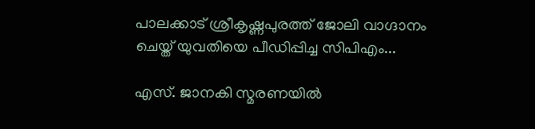പാലക്കാട് ശ്രീകൃഷ്ണപുരത്ത് ജോലി വാഗ്ദാനം ചെയ്ത് യുവതിയെ പീഡിപ്പിച്ച സിപിഎം...

എസ്. ജാനകി സ്മരണയിൽ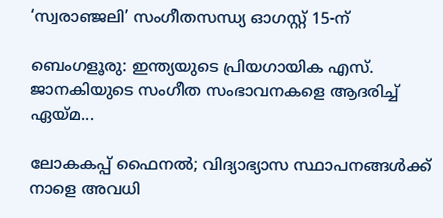‘സ്വരാഞ്ജലി’ സംഗീതസന്ധ്യ ഓഗസ്റ്റ് 15-ന്

ബെംഗളൂരു: ഇന്ത്യയുടെ പ്രിയഗായിക എസ്. ജാനകിയുടെ സംഗീത സംഭാവനകളെ ആദരിച്ച് ഏയ്മ...

ലോകകപ്പ് ഫൈനല്‍; വിദ്യാഭ്യാസ സ്ഥാപനങ്ങള്‍ക്ക് നാളെ അവധി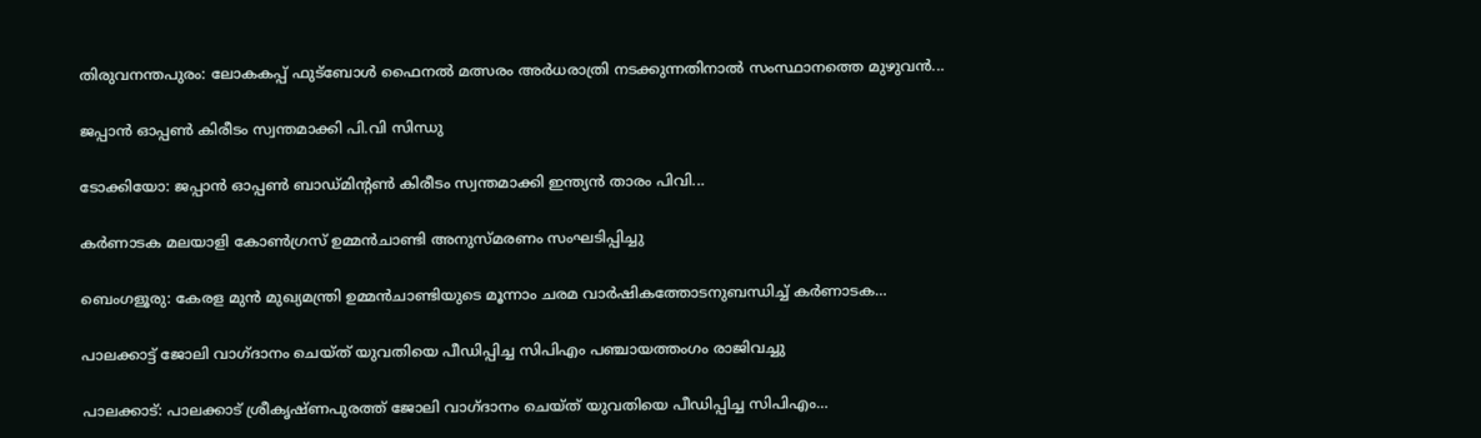തിരുവനന്തപുരം: ലോകകപ്പ് ഫുട്ബോള്‍ ഫൈനല്‍ മത്സരം അർധരാത്രി നടക്കുന്നതിനാല്‍ സംസ്ഥാനത്തെ മുഴുവൻ...

ജപ്പാൻ ഓപ്പണ്‍ കിരീടം സ്വന്തമാക്കി പി.വി സിന്ധു

ടോക്കിയോ: ജപ്പാൻ ഓപ്പണ്‍ ബാഡ്‌മിന്റണ്‍ കിരീടം സ്വന്തമാക്കി ഇന്ത്യൻ താരം പിവി...

കർണാടക മലയാളി കോൺഗ്രസ് ഉമ്മൻചാണ്ടി അനുസ്മരണം സംഘടിപ്പിച്ചു

ബെംഗളൂരു: കേരള മുൻ മുഖ്യമന്ത്രി ഉമ്മൻചാണ്ടിയുടെ മൂന്നാം ചരമ വാര്‍ഷികത്തോടനുബന്ധിച്ച് കര്‍ണാടക...

പാലക്കാട്ട് ജോലി വാഗ്ദാനം ചെയ്ത് യുവതിയെ പീഡിപ്പിച്ച സിപിഎം പഞ്ചായത്തംഗം രാജിവച്ചു

പാലക്കാട്: പാലക്കാട് ശ്രീകൃഷ്ണപുരത്ത് ജോലി വാഗ്ദാനം ചെയ്ത് യുവതിയെ പീഡിപ്പിച്ച സിപിഎം...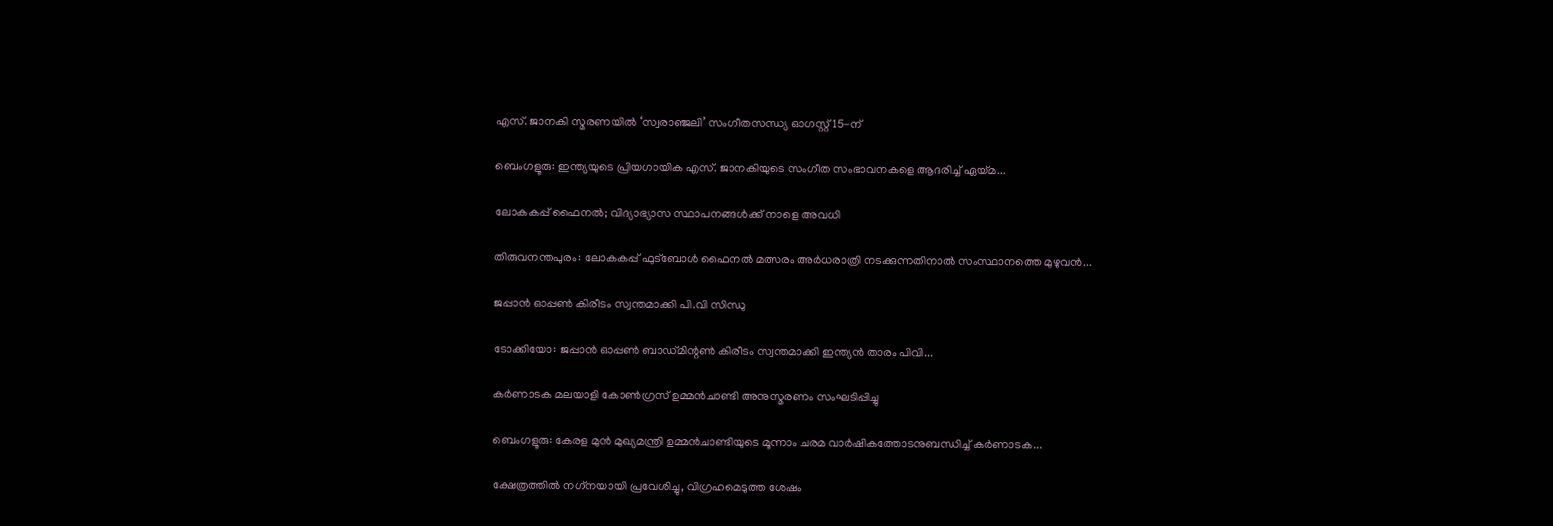എസ്. ജാനകി സ്മരണയിൽ ‘സ്വരാഞ്ജലി’ സംഗീതസന്ധ്യ ഓഗസ്റ്റ് 15-ന്

ബെംഗളൂരു: ഇന്ത്യയുടെ പ്രിയഗായിക എസ്. ജാനകിയുടെ സംഗീത സംഭാവനകളെ ആദരിച്ച് ഏയ്മ...

ലോകകപ്പ് ഫൈനല്‍; വിദ്യാഭ്യാസ സ്ഥാപനങ്ങള്‍ക്ക് നാളെ അവധി

തിരുവനന്തപുരം: ലോകകപ്പ് ഫുട്ബോള്‍ ഫൈനല്‍ മത്സരം അർധരാത്രി നടക്കുന്നതിനാല്‍ സംസ്ഥാനത്തെ മുഴുവൻ...

ജപ്പാൻ ഓപ്പണ്‍ കിരീടം സ്വന്തമാക്കി പി.വി സിന്ധു

ടോക്കിയോ: ജപ്പാൻ ഓപ്പണ്‍ ബാഡ്‌മിന്റണ്‍ കിരീടം സ്വന്തമാക്കി ഇന്ത്യൻ താരം പിവി...

കർണാടക മലയാളി കോൺഗ്രസ് ഉമ്മൻചാണ്ടി അനുസ്മരണം സംഘടിപ്പിച്ചു

ബെംഗളൂരു: കേരള മുൻ മുഖ്യമന്ത്രി ഉമ്മൻചാണ്ടിയുടെ മൂന്നാം ചരമ വാര്‍ഷികത്തോടനുബന്ധിച്ച് കര്‍ണാടക...

ക്ഷേത്രത്തില്‍ നഗ്‌നയായി പ്രവേശിച്ചു, വിഗ്രഹമെടുത്ത ശേഷം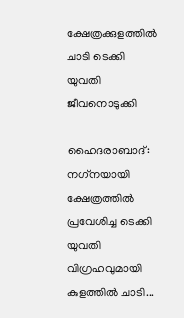ക്ഷേത്രക്കുളത്തില്‍ ചാടി ടെക്കി യുവതി ജീവനൊടുക്കി

ഹൈദരാബാദ്: നഗ്‌നയായി ക്ഷേത്രത്തില്‍ പ്രവേശിച്ച ടെക്കി യുവതി വിഗ്രഹവുമായി കുളത്തില്‍ ചാടി...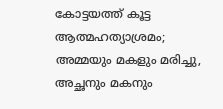കോട്ടയത്ത് കൂട്ട ആത്മഹത്യാശ്രമം; അമ്മയും മകളും മരിച്ചു, അച്ഛനും മകനും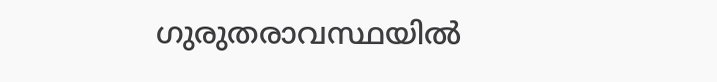ഗുരുതരാവസ്ഥയില്‍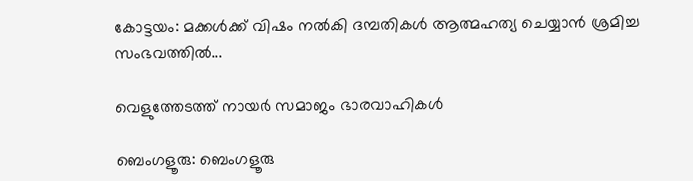കോട്ടയം: മക്കള്‍ക്ക് വിഷം നല്‍കി ദമ്പതികള്‍ ആത്മഹത്യ ചെയ്യാൻ ശ്രമിച്ച സംഭവത്തില്‍...

വെളുത്തേടത്ത് നായർ സമാജം ഭാരവാഹികൾ

ബെംഗളൂരു: ബെംഗളൂരു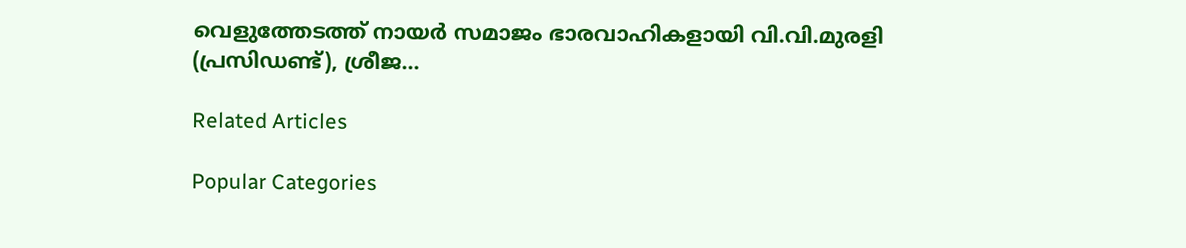വെളുത്തേടത്ത് നായർ സമാജം ഭാരവാഹികളായി വി.വി.മുരളി (പ്രസിഡണ്ട്), ശ്രീജ...

Related Articles

Popular Categories